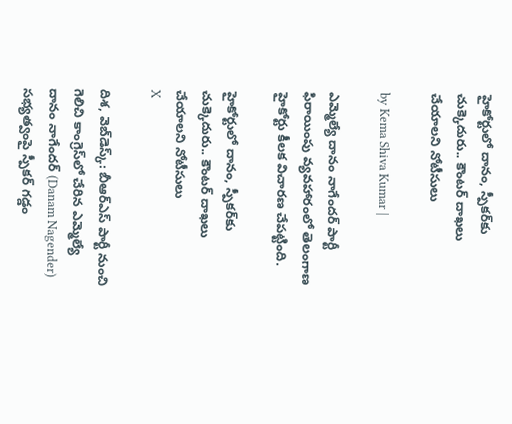హైకోర్టులో దానం, స్పీకర్‌కు చుక్కెదురు.. కౌంటర్ దాఖలు చేయాలని నోటీసులు

by Kema Shiva Kumar |

ఎమ్మెల్యే దానం నాగేందర్ పార్టీ ఫిరాయింపు వ్యవహారంలో తెలంగాణ హైకోర్టు కీలక విచారణ చేపట్టింది.

హైకోర్టులో దానం, స్పీకర్‌కు చుక్కెదురు.. కౌంటర్ దాఖలు చేయాలని నోటీసులు
X

దిశ, వెబ్‌డెస్క్: బీఆర్ఎస్ పార్టీ నుంచి గెలిచి కాంగ్రెస్‌లో చేరిన ఎమ్మెల్యే దానం నాగేందర్ (Danam Nagender) సభ్యత్వంపై స్పీకర్ గడ్డం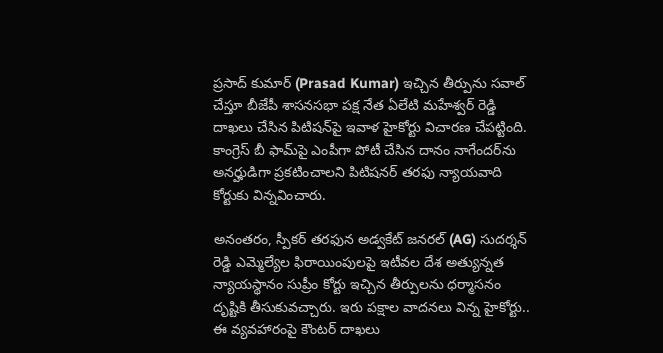ప్రసాద్ కుమార్ (Prasad Kumar) ఇచ్చిన తీర్పును సవాల్ చేస్తూ బీజేపీ శాసనసభా పక్ష నేత ఏలేటి మహేశ్వర్ రెడ్డి దాఖలు చేసిన పిటిషన్‌పై ఇవాళ హైకోర్టు విచారణ చేపట్టింది. కాంగ్రెస్ బీ ఫామ్‌పై ఎంపీగా పోటీ చేసిన దానం నాగేందర్‌ను అనర్హుడిగా ప్రకటించాలని పిటిషనర్ తరఫు న్యాయవాది కోర్టుకు విన్నవించారు.

అనంతరం, స్పీకర్ తరఫున అడ్వకేట్ జనరల్ (AG) సుదర్శన్ రెడ్డి ఎమ్మెల్యేల ఫిరాయింపులపై ఇటీవల దేశ అత్యున్నత న్యాయస్థానం సుప్రీం కోర్టు ఇచ్చిన తీర్పులను ధర్మాసనం దృష్టికి తీసుకువచ్చారు. ఇరు పక్షాల వాదనలు విన్న హైకోర్టు.. ఈ వ్యవహారంపై కౌంటర్ దాఖలు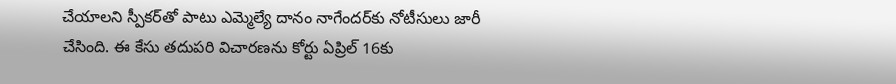చేయాలని స్పీకర్‌తో పాటు ఎమ్మెల్యే దానం నాగేందర్‌కు నోటీసులు జారీ చేసింది. ఈ కేసు తదుపరి విచారణను కోర్టు ఏప్రిల్ 16కు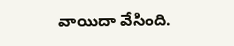వాయిదా వేసింది.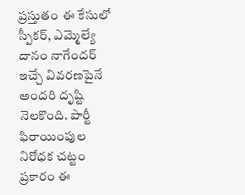ప్రస్తుతం ఈ కేసులో స్పీకర్, ఎమ్మెల్యే దానం నాగేందర్ ఇచ్చే వివరణపైనే అందరి దృష్టి నెలకొంది. పార్టీ ఫిరాయింపుల నిరోధక చట్టం ప్రకారం ఈ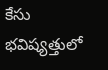కేసు భవిష్యత్తులో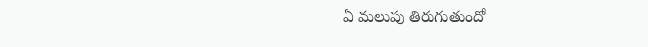ఏ మలుపు తిరుగుతుందో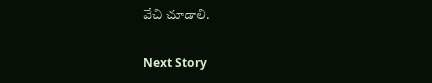వేచి చూడాలి.

Next Story